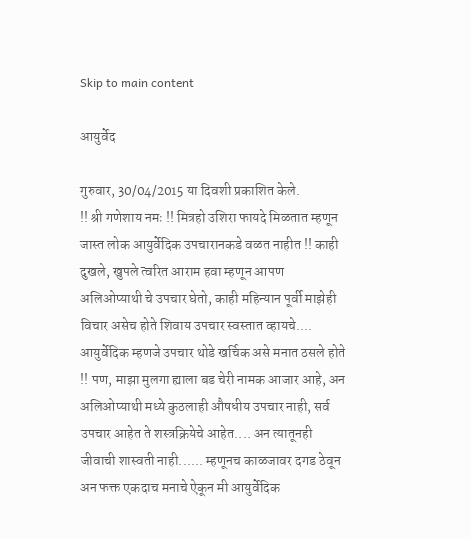Skip to main content

आयुर्वेद

गुरुवार, 30/04/2015 या दिवशी प्रकाशित केले.
!! श्री गणेशाय नमः !! मित्रहो उशिरा फायदे मिळतात म्हणून जास्त लोक आयुर्वेदिक उपचारानकडे वळत नाहीत !! काही दुखले, खुपले त्वरित आराम हवा म्हणून आपण अलिओप्याथी चे उपचार घेतो, काही महिन्यान पूर्वी माझेही विचार असेच होते शिवाय उपचार स्वस्तात व्हायचे.... आयुर्वेदिक म्हणजे उपचार थोडे खर्चिक असे मनात ठसले होते !! पण, माझा मुलगा ह्याला बड चेरी नामक आजार आहे, अन अलिओप्याथी मध्ये कुठलाही औषधीय उपचार नाही, सर्व उपचार आहेत ते शस्त्रक्रियेचे आहेत.... अन त्यातूनही जीवाची शास्वती नाही...... म्हणूनच काळजावर दगड ठेवून अन फक्त एकदाच मनाचे ऐकून मी आयुर्वेदिक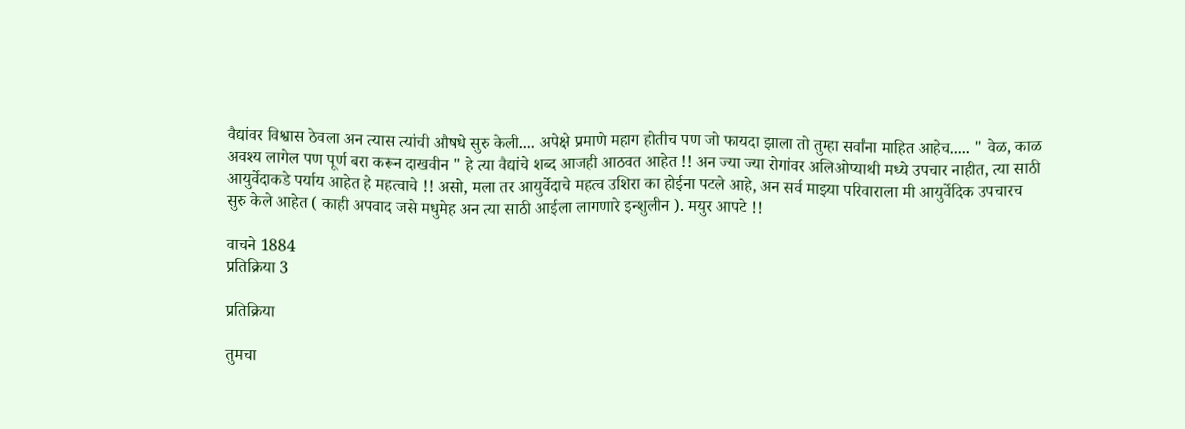वैद्यांवर विश्वास ठेवला अन त्यास त्यांची औषधे सुरु केली.... अपेक्षे प्रमाणे महाग होतीच पण जो फायदा झाला तो तुम्हा सर्वांना माहित आहेच..... " वेळ, काळ अवश्य लागेल पण पूर्ण बरा करून दाखवीन " हे त्या वैद्यांचे शब्द आजही आठवत आहेत !! अन ज्या ज्या रोगांवर अलिओप्याथी मध्ये उपचार नाहीत, त्या साठी आयुर्वेदाकडे पर्याय आहेत हे महत्वाचे !! असो, मला तर आयुर्वेदाचे महत्व उशिरा का होईना पटले आहे, अन सर्व माझ्या परिवाराला मी आयुर्वेदिक उपचारच सुरु केले आहेत ( काही अपवाद जसे मधुमेह अन त्या साठी आईला लागणारे इन्शुलीन ). मयुर आपटे !!

वाचने 1884
प्रतिक्रिया 3

प्रतिक्रिया

तुमचा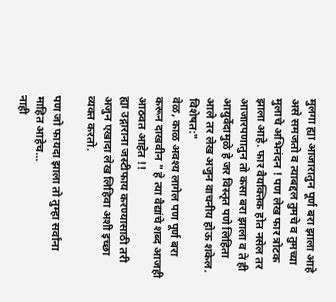मुलगा ह्या आजारातुन पूर्ण बरा झाला आहे असे समजतो व त्याबद्दल तुमचे व तुमच्या मुलाचे अभिनंदन ! पण लेख फार त्रोटक झाला आहे. फार वैयक्तिक होत नसेल तर आजारपणातुन तो कसा बरा झाला व ते ही आयुर्वेदामुळे हे जर विस्तृत पणे लिहिता आले तर लेख अजुन वाचनीय होऊ शकेल. विशेषत:"
वेळ, काळ अवश्य लागेल पण पूर्ण बरा करून दाखवीन " हे त्या वैद्यांचे शब्द आजही आठवत आहेत !!
ह्या उद्गाराना जस्टीफाय करण्यासाठी तरी अजुन एखादा लेख लिहिवा अशी इच्छा व्यक्त करतो.

पण जो फायदा झाला तो तुम्हा सर्वांना माहित आहेच...
नाही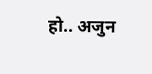हो.. अजुन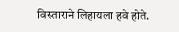विस्ताराने लिहायला हवे होते.